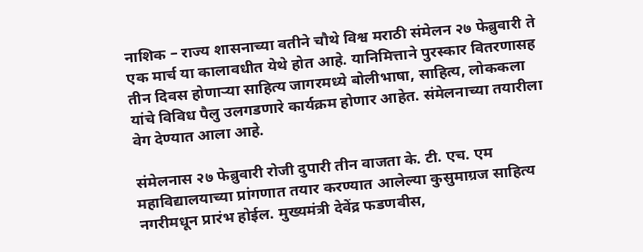नाशिक – राज्य शासनाच्या वतीने चौथे विश्व मराठी संमेलन २७ फेब्रुवारी ते एक मार्च या कालावधीत येथे होत आहे. यानिमित्ताने पुरस्कार वितरणासह तीन दिवस होणाऱ्या साहित्य जागरमध्ये बोलीभाषा, साहित्य, लोककला यांचे विविध पैलु उलगडणारे कार्यक्रम होणार आहेत. संमेलनाच्या तयारीला वेग देण्यात आला आहे.

संमेलनास २७ फेब्रुवारी रोजी दुपारी तीन वाजता के. टी. एच. एम महाविद्यालयाच्या प्रांगणात तयार करण्यात आलेल्या कुसुमाग्रज साहित्य नगरीमधून प्रारंभ होईल. मुख्यमंत्री देवेंद्र फडणवीस,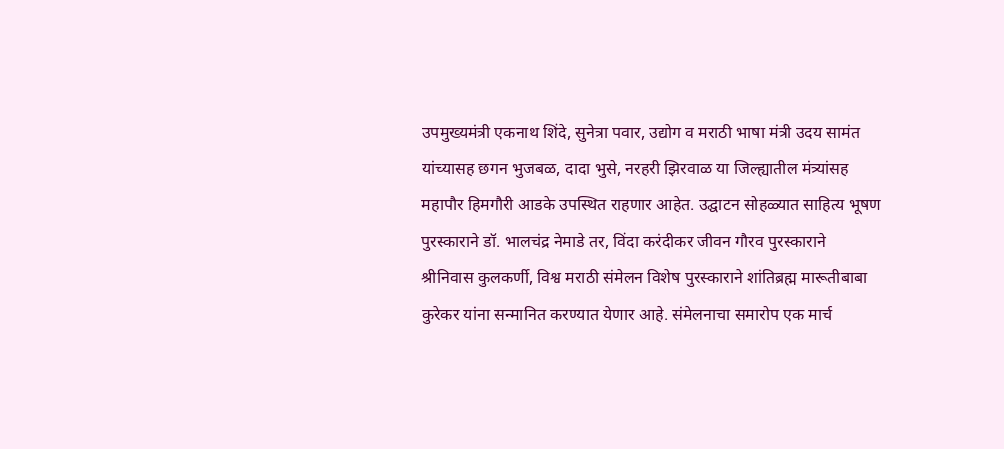उपमुख्यमंत्री एकनाथ शिंदे, सुनेत्रा पवार, उद्योग व मराठी भाषा मंत्री उदय सामंत यांच्यासह छगन भुजबळ, दादा भुसे, नरहरी झिरवाळ या जिल्ह्यातील मंत्र्यांसह महापौर हिमगौरी आडके उपस्थित राहणार आहेत. उद्घाटन सोहळ्यात साहित्य भूषण पुरस्काराने डॉ. भालचंद्र नेमाडे तर, विंदा करंदीकर जीवन गौरव पुरस्काराने श्रीनिवास कुलकर्णी, विश्व मराठी संमेलन विशेष पुरस्काराने शांतिब्रह्म मारूतीबाबा कुरेकर यांना सन्मानित करण्यात येणार आहे. संमेलनाचा समारोप एक मार्च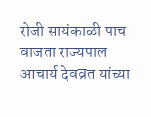रोजी सायंकाळी पाच वाजता राज्यपाल आचार्य देवव्रत यांच्या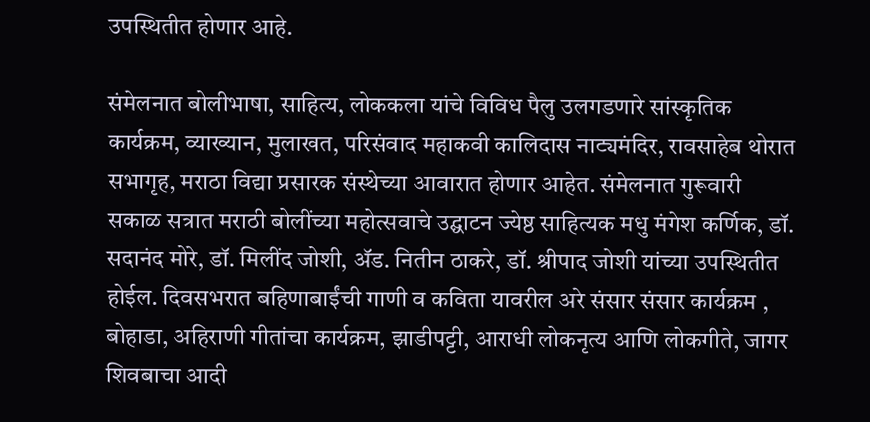उपस्थितीत होणार आहे.

संमेलनात बोलीभाषा, साहित्य, लोककला यांचे विविध पैलु उलगडणारे सांस्कृतिक कार्यक्रम, व्याख्यान, मुलाखत, परिसंवाद महाकवी कालिदास नाट्यमंदिर, रावसाहेब थोरात सभागृह, मराठा विद्या प्रसारक संस्थेच्या आवारात होणार आहेत. संमेलनात गुरूवारी सकाळ सत्रात मराठी बोलींच्या महोत्सवाचे उद्घाटन ज्येष्ठ साहित्यक मधु मंगेश कर्णिक, डॉ. सदानंद मोरे, डॉ. मिलींद जोशी, ॲड. नितीन ठाकरे, डॉ. श्रीपाद जोशी यांच्या उपस्थितीत होईल. दिवसभरात बहिणाबाईंची गाणी व कविता यावरील अरे संसार संसार कार्यक्रम , बोहाडा, अहिराणी गीतांचा कार्यक्रम, झाडीपट्टी, आराधी लोकनृत्य आणि लोकगीते, जागर शिवबाचा आदी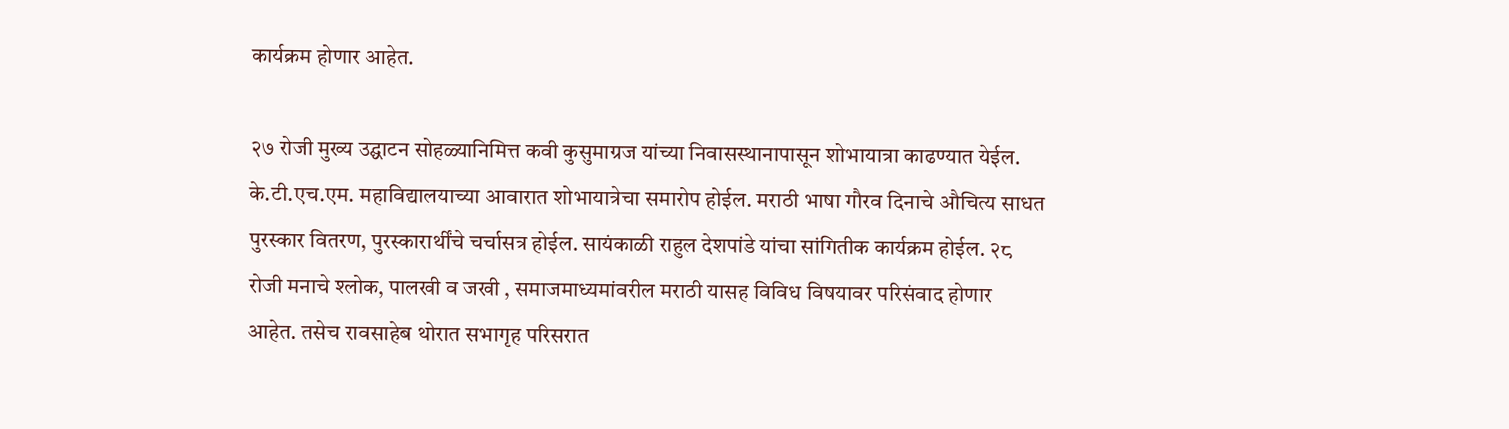कार्यक्रम होणार आहेत.

२७ रोजी मुख्य उद्घाटन सोहळ्यानिमित्त कवी कुसुमाग्रज यांच्या निवासस्थानापासून शोभायात्रा काढण्यात येईल. के.टी.एच.एम. महाविद्यालयाच्या आवारात शोभायात्रेचा समारोप होईल. मराठी भाषा गौरव दिनाचे औचित्य साधत पुरस्कार वितरण, पुरस्कारार्थींचे चर्चासत्र होईल. सायंकाळी राहुल देशपांडे यांचा सांगितीक कार्यक्रम होईल. २८ रोजी मनाचे श्लोक, पालखी व जखी , समाजमाध्यमांवरील मराठी यासह विविध विषयावर परिसंवाद होणार आहेत. तसेच रावसाहेब थोरात सभागृह परिसरात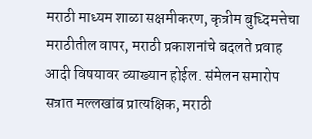मराठी माध्यम शाळा सक्षमीकरण, कृत्रीम बुध्दिमत्तेचा मराठीतील वापर, मराठी प्रकाशनांचे बदलते प्रवाह आदी विषयावर व्याख्यान होईल. संमेलन समारोप सत्रात मल्लखांब प्रात्यक्षिक, मराठी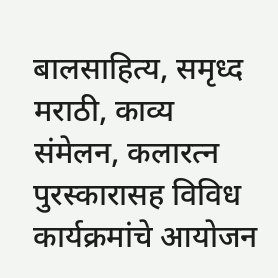बालसाहित्य, समृध्द मराठी, काव्य संमेलन, कलारत्न पुरस्कारासह विविध कार्यक्रमांचे आयोजन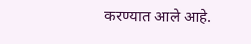करण्यात आले आहे.